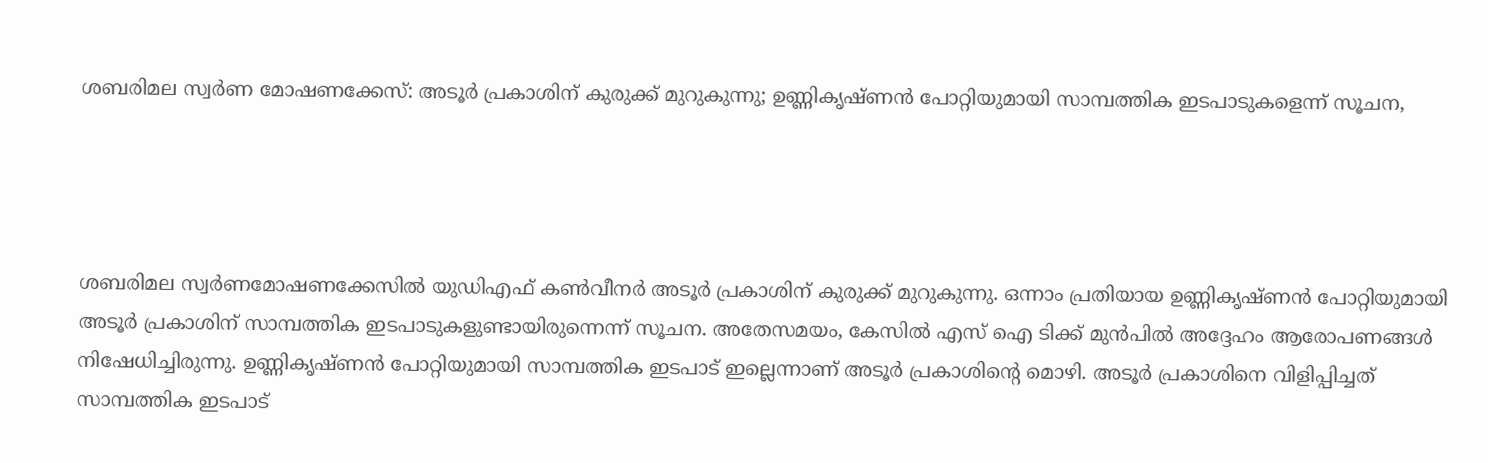ശബരിമല സ്വർണ മോഷണക്കേസ്: അടൂർ പ്രകാശിന് കുരുക്ക് മുറുകുന്നു; ഉണ്ണികൃഷ്ണൻ പോറ്റിയുമായി സാമ്പത്തിക ഇടപാടുകളെന്ന്‌ സൂചന,




ശബരിമല സ്വർണമോഷണക്കേസിൽ യുഡിഎഫ് കൺവീനർ അടൂർ പ്രകാശിന് കുരുക്ക് മുറുകുന്നു. ഒന്നാം പ്രതിയായ ഉണ്ണികൃഷ്ണൻ പോറ്റിയുമായി അടൂർ പ്രകാശിന് സാമ്പത്തിക ഇടപാടുകളുണ്ടായിരുന്നെന്ന് സൂചന. അതേസമയം, കേസിൽ എസ് ഐ ടിക്ക് മുൻപിൽ അദ്ദേഹം ആരോപണങ്ങള്‍ നിഷേധിച്ചിരുന്നു. ഉണ്ണികൃഷ്ണന്‍ പോറ്റിയുമായി സാമ്പത്തിക ഇടപാട് ഇല്ലെന്നാണ് അടൂർ പ്രകാശിന്‍റെ മൊഴി. അടൂര്‍ പ്രകാശിനെ വിളിപ്പിച്ചത് സാമ്പത്തിക ഇടപാട്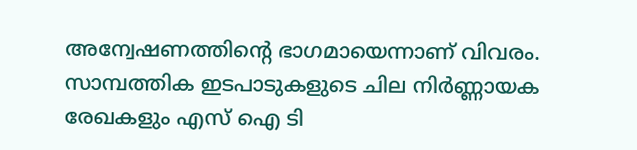അന്വേഷണത്തിന്‍റെ ഭാഗമായെന്നാണ് വിവരം. സാമ്പത്തിക ഇടപാടുകളുടെ ചില നിർണ്ണായക രേഖകളും എസ് ഐ ടി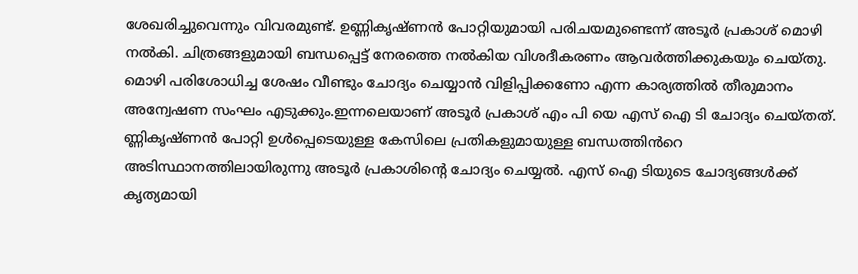ശേഖരിച്ചുവെന്നും വിവരമുണ്ട്. ഉണ്ണികൃഷ്ണന്‍ പോറ്റിയുമായി പരിചയമുണ്ടെന്ന് അടൂര്‍ പ്രകാശ് മൊഴി നല്‍കി. ചിത്രങ്ങളുമായി ബന്ധപ്പെട്ട് നേരത്തെ നല്‍കിയ വിശദീകരണം ആവര്‍ത്തിക്കുകയും ചെയ്തു. മൊഴി പരിശോധിച്ച ശേഷം വീണ്ടും ചോദ്യം ചെയ്യാൻ വിളിപ്പിക്കണോ എന്ന കാര്യത്തില്‍ തീരുമാനം അന്വേഷണ സംഘം എടുക്കും.ഇന്നലെയാണ് അടൂർ പ്രകാശ് എം പി യെ എസ് ഐ ടി ചോദ്യം ചെയ്തത്. ണ്ണികൃഷ്ണൻ പോറ്റി ഉൾപ്പെടെയുള്ള കേസിലെ പ്രതികളുമായുള്ള ബന്ധത്തിൻറെ അടിസ്ഥാനത്തിലായിരുന്നു അടൂർ പ്രകാശിൻ്റെ ചോദ്യം ചെയ്യൽ. എസ് ഐ ടിയുടെ ചോദ്യങ്ങൾക്ക് കൃത്യമായി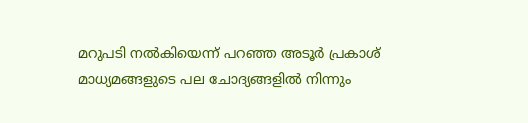മറുപടി നൽകിയെന്ന് പറഞ്ഞ അടൂർ പ്രകാശ് മാധ്യമങ്ങളുടെ പല ചോദ്യങ്ങളിൽ നിന്നും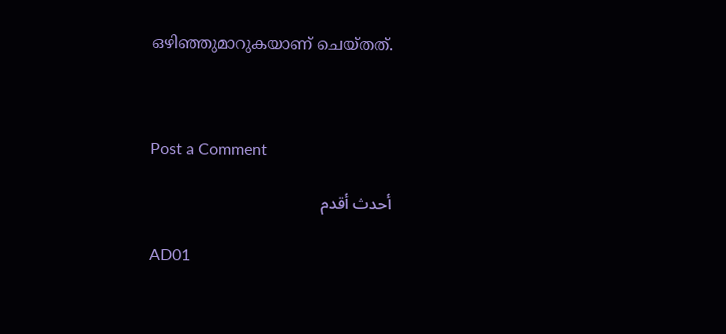ഒഴിഞ്ഞുമാറുകയാണ് ചെയ്തത്.



Post a Comment

أحدث أقدم

AD01